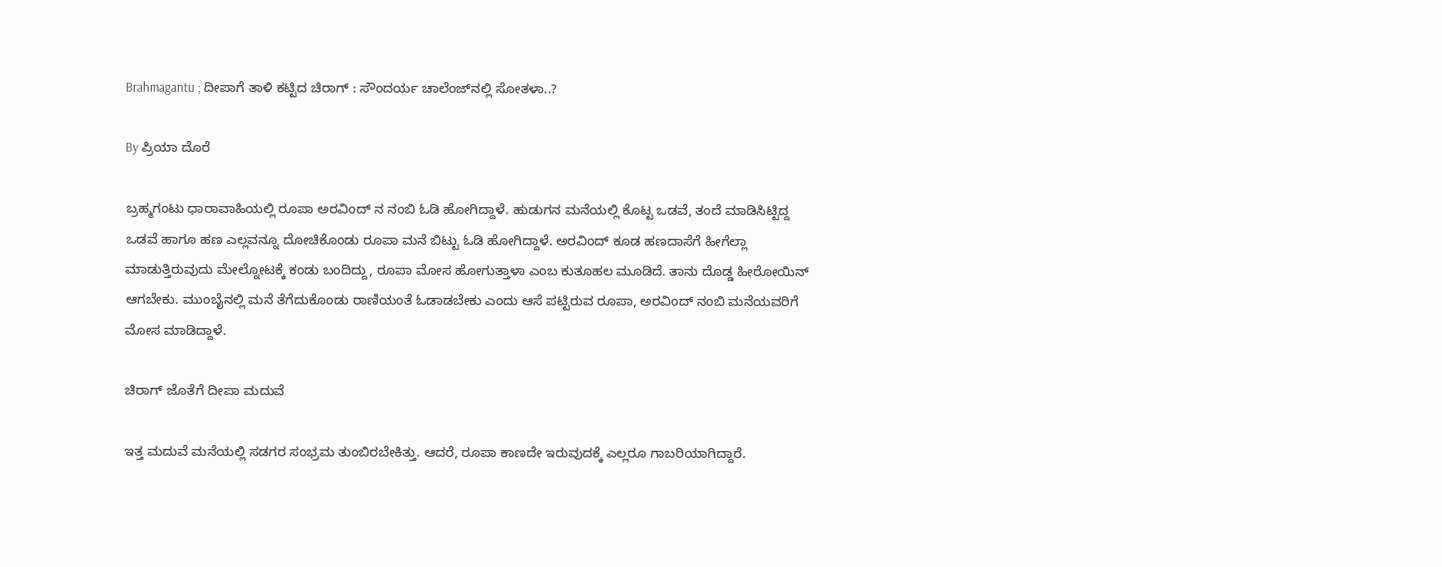Brahmagantu ; ದೀಪಾಗೆ ತಾಳಿ ಕಟ್ಟಿದ ಚಿರಾಗ್ : ಸೌಂದರ್ಯ ಚಾಲೆಂಜ್‌ನಲ್ಲಿ ಸೋತಳಾ..?

By ಪ್ರಿಯಾ ದೊರೆ

ಬ್ರಹ್ಮಗಂಟು ಧಾರಾವಾಹಿಯಲ್ಲಿ ರೂಪಾ ಅರವಿಂದ್ ನ ನಂಬಿ ಓಡಿ ಹೋಗಿದ್ದಾಳೆ. ಹುಡುಗನ ಮನೆಯಲ್ಲಿ ಕೊಟ್ಟ ಒಡವೆ, ತಂದೆ ಮಾಡಿಸಿಟ್ಟಿದ್ದ ಒಡವೆ ಹಾಗೂ ಹಣ ಎಲ್ಲವನ್ನೂ ದೋಚಿಕೊಂಡು ರೂಪಾ ಮನೆ ಬಿಟ್ಟು ಓಡಿ ಹೋಗಿದ್ದಾಳೆ. ಅರವಿಂದ್ ಕೂಡ ಹಣದಾಸೆಗೆ ಹೀಗೆಲ್ಲಾ ಮಾಡುತ್ತಿರುವುದು ಮೇಲ್ನೋಟಕ್ಕೆ ಕಂಡು ಬಂದಿದ್ದು, ರೂಪಾ ಮೋಸ ಹೋಗುತ್ತಾಳಾ ಎಂಬ ಕುತೂಹಲ ಮೂಡಿದೆ. ತಾನು ದೊಡ್ಡ ಹೀರೋಯಿನ್ ಆಗಬೇಕು. ಮುಂಬೈನಲ್ಲಿ ಮನೆ ತೆಗೆದುಕೊಂಡು ರಾಣಿಯಂತೆ ಓಡಾಡಬೇಕು ಎಂದು ಆಸೆ ಪಟ್ಟಿರುವ ರೂಪಾ, ಅರವಿಂದ್ ನಂಬಿ ಮನೆಯವರಿಗೆ ಮೋಸ ಮಾಡಿದ್ದಾಳೆ.

ಚಿರಾಗ್ ಜೊತೆಗೆ ದೀಪಾ ಮದುವೆ

ಇತ್ತ ಮದುವೆ ಮನೆಯಲ್ಲಿ ಸಡಗರ ಸಂಭ್ರಮ ತುಂಬಿರಬೇಕಿತ್ತು. ಆದರೆ, ರೂಪಾ ಕಾಣದೇ ಇರುವುದಕ್ಕೆ ಎಲ್ಲರೂ ಗಾಬರಿಯಾಗಿದ್ದಾರೆ.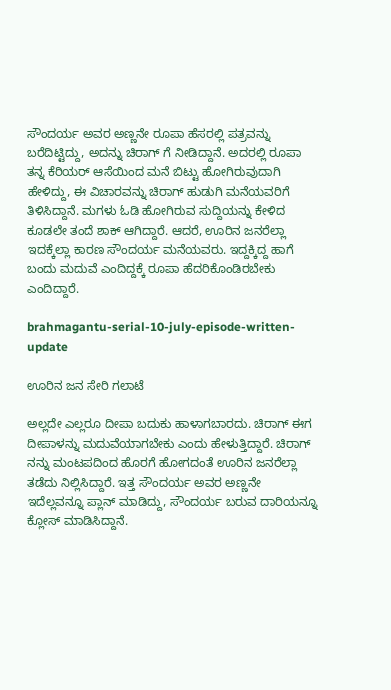ಸೌಂದರ್ಯ ಅವರ ಅಣ್ಣನೇ ರೂಪಾ ಹೆಸರಲ್ಲಿ ಪತ್ರವನ್ನು ಬರೆದಿಟ್ಟಿದ್ದು, ಅದನ್ನು ಚಿರಾಗ್ ಗೆ ನೀಡಿದ್ದಾನೆ. ಅದರಲ್ಲಿ ರೂಪಾ ತನ್ನ ಕೆರಿಯರ್ ಆಸೆಯಿಂದ ಮನೆ ಬಿಟ್ಟು ಹೋಗಿರುವುದಾಗಿ ಹೇಳಿದ್ದು, ಈ ವಿಚಾರವನ್ನು ಚಿರಾಗ್ ಹುಡುಗಿ ಮನೆಯವರಿಗೆ ತಿಳಿಸಿದ್ದಾನೆ. ಮಗಳು ಓಡಿ ಹೋಗಿರುವ ಸುದ್ದಿಯನ್ನು ಕೇಳಿದ ಕೂಡಲೇ ತಂದೆ ಶಾಕ್ ಆಗಿದ್ದಾರೆ. ಆದರೆ, ಊರಿನ ಜನರೆಲ್ಲಾ ಇದಕ್ಕೆಲ್ಲಾ ಕಾರಣ ಸೌಂದರ್ಯ ಮನೆಯವರು. ಇದ್ದಕ್ಕಿದ್ದ ಹಾಗೆ ಬಂದು ಮದುವೆ ಎಂದಿದ್ದಕ್ಕೆ ರೂಪಾ ಹೆದರಿಕೊಂಡಿರಬೇಕು ಎಂದಿದ್ದಾರೆ.

brahmagantu-serial-10-july-episode-written-update

ಊರಿನ ಜನ ಸೇರಿ ಗಲಾಟೆ

ಅಲ್ಲದೇ ಎಲ್ಲರೂ ದೀಪಾ ಬದುಕು ಹಾಳಾಗಬಾರದು. ಚಿರಾಗ್ ಈಗ ದೀಪಾಳನ್ನು ಮದುವೆಯಾಗಬೇಕು ಎಂದು ಹೇಳುತ್ತಿದ್ದಾರೆ. ಚಿರಾಗ್ ನನ್ನು ಮಂಟಪದಿಂದ ಹೊರಗೆ ಹೋಗದಂತೆ ಊರಿನ ಜನರೆಲ್ಲಾ ತಡೆದು ನಿಲ್ಲಿಸಿದ್ದಾರೆ. ಇತ್ತ ಸೌಂದರ್ಯ ಅವರ ಅಣ್ಣನೇ ಇದೆಲ್ಲವನ್ನೂ ಪ್ಲಾನ್ ಮಾಡಿದ್ದು, ಸೌಂದರ್ಯ ಬರುವ ದಾರಿಯನ್ನೂ ಕ್ಲೋಸ್ ಮಾಡಿಸಿದ್ದಾನೆ.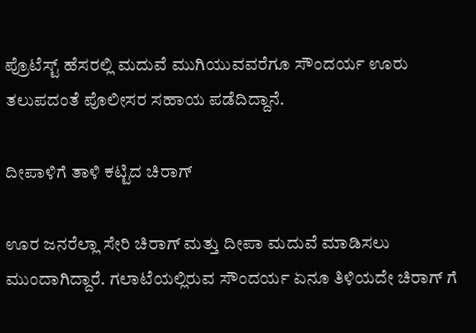ಪ್ರೊಟೆಸ್ಟ್ ಹೆಸರಲ್ಲಿ ಮದುವೆ ಮುಗಿಯುವವರೆಗೂ ಸೌಂದರ್ಯ ಊರು ತಲುಪದಂತೆ ಪೊಲೀಸರ ಸಹಾಯ ಪಡೆದಿದ್ದಾನೆ.

ದೀಪಾಳಿಗೆ ತಾಳಿ ಕಟ್ಟಿದ ಚಿರಾಗ್

ಊರ ಜನರೆಲ್ಲಾ ಸೇರಿ ಚಿರಾಗ್ ಮತ್ತು ದೀಪಾ ಮದುವೆ ಮಾಡಿಸಲು ಮುಂದಾಗಿದ್ದಾರೆ. ಗಲಾಟೆಯಲ್ಲಿರುವ ಸೌಂದರ್ಯ ಏನೂ ತಿಳಿಯದೇ ಚಿರಾಗ್ ಗೆ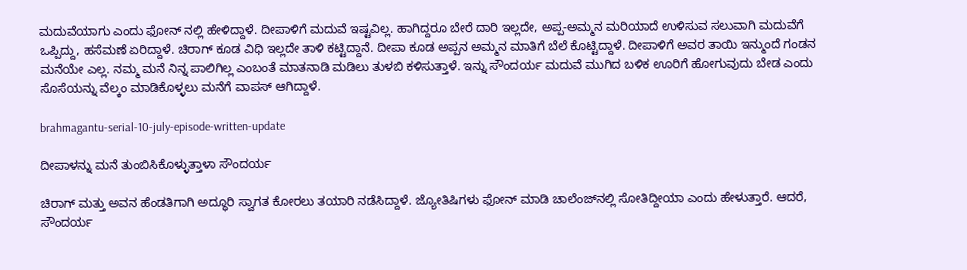ಮದುವೆಯಾಗು ಎಂದು ಫೋನ್ ನಲ್ಲಿ ಹೇಳಿದ್ದಾಳೆ. ದೀಪಾಳಿಗೆ ಮದುವೆ ಇಷ್ಟವಿಲ್ಲ. ಹಾಗಿದ್ದರೂ ಬೇರೆ ದಾರಿ ಇಲ್ಲದೇ, ಅಪ್ಪ-ಅಮ್ಮನ ಮರಿಯಾದೆ ಉಳಿಸುವ ಸಲುವಾಗಿ ಮದುವೆಗೆ ಒಪ್ಪಿದ್ದು, ಹಸೆಮಣೆ ಏರಿದ್ದಾಳೆ. ಚಿರಾಗ್ ಕೂಡ ವಿಧಿ ಇಲ್ಲದೇ ತಾಳಿ ಕಟ್ಟಿದ್ದಾನೆ. ದೀಪಾ ಕೂಡ ಅಪ್ಪನ ಅಮ್ಮನ ಮಾತಿಗೆ ಬೆಲೆ ಕೊಟ್ಟಿದ್ದಾಳೆ. ದೀಪಾಳಿಗೆ ಅವರ ತಾಯಿ ಇನ್ಮುಂದೆ ಗಂಡನ ಮನೆಯೇ ಎಲ್ಲ. ನಮ್ಮ ಮನೆ ನಿನ್ನ ಪಾಲಿಗಿಲ್ಲ ಎಂಬಂತೆ ಮಾತನಾಡಿ ಮಡಿಲು ತುಳಬಿ ಕಳಿಸುತ್ತಾಳೆ. ಇನ್ನು ಸೌಂದರ್ಯ ಮದುವೆ ಮುಗಿದ ಬಳಿಕ ಊರಿಗೆ ಹೋಗುವುದು ಬೇಡ ಎಂದು ಸೊಸೆಯನ್ನು ವೆಲ್ಕಂ ಮಾಡಿಕೊಳ್ಳಲು ಮನೆಗೆ ವಾಪಸ್ ಆಗಿದ್ದಾಳೆ.

brahmagantu-serial-10-july-episode-written-update

ದೀಪಾಳನ್ನು ಮನೆ ತುಂಬಿಸಿಕೊಳ್ಳುತ್ತಾಳಾ ಸೌಂದರ್ಯ

ಚಿರಾಗ್ ಮತ್ತು ಅವನ ಹೆಂಡತಿಗಾಗಿ ಅದ್ಧೂರಿ ಸ್ವಾಗತ ಕೋರಲು ತಯಾರಿ ನಡೆಸಿದ್ದಾಳೆ. ಜ್ಯೋತಿಷಿಗಳು ಫೋನ್ ಮಾಡಿ ಚಾಲೆಂಜ್‌ನಲ್ಲಿ ಸೋತಿದ್ದೀಯಾ ಎಂದು ಹೇಳುತ್ತಾರೆ. ಆದರೆ, ಸೌಂದರ್ಯ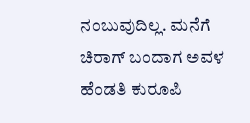ನಂಬುವುದಿಲ್ಲ. ಮನೆಗೆ ಚಿರಾಗ್ ಬಂದಾಗ ಅವಳ ಹೆಂಡತಿ ಕುರೂಪಿ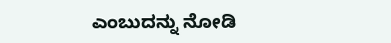ಎಂಬುದನ್ನು ನೋಡಿ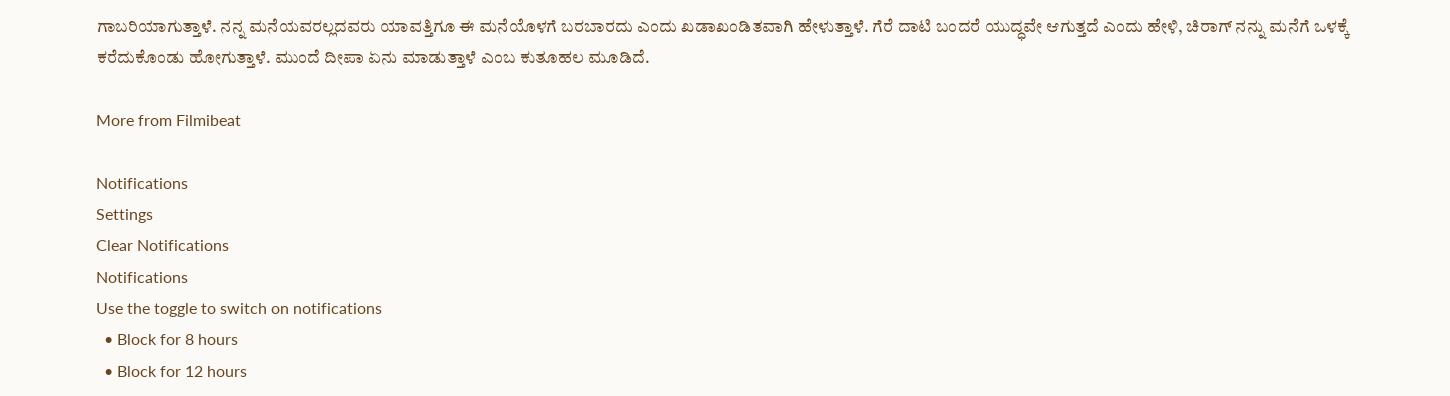ಗಾಬರಿಯಾಗುತ್ತಾಳೆ. ನನ್ನ ಮನೆಯವರಲ್ಲದವರು ಯಾವತ್ತಿಗೂ ಈ ಮನೆಯೊಳಗೆ ಬರಬಾರದು ಎಂದು ಖಡಾಖಂಡಿತವಾಗಿ ಹೇಳುತ್ತಾಳೆ. ಗೆರೆ ದಾಟಿ ಬಂದರೆ ಯುದ್ಧವೇ ಆಗುತ್ತದೆ ಎಂದು ಹೇಳಿ, ಚಿರಾಗ್ ನನ್ನು ಮನೆಗೆ ಒಳಕ್ಕೆ ಕರೆದುಕೊಂಡು ಹೋಗುತ್ತಾಳೆ. ಮುಂದೆ ದೀಪಾ ಏನು ಮಾಡುತ್ತಾಳೆ ಎಂಬ ಕುತೂಹಲ ಮೂಡಿದೆ.

More from Filmibeat

Notifications
Settings
Clear Notifications
Notifications
Use the toggle to switch on notifications
  • Block for 8 hours
  • Block for 12 hours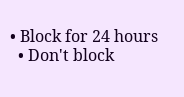• Block for 24 hours
  • Don't block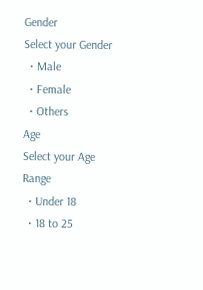Gender
Select your Gender
  • Male
  • Female
  • Others
Age
Select your Age Range
  • Under 18
  • 18 to 25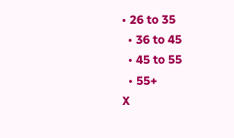• 26 to 35
  • 36 to 45
  • 45 to 55
  • 55+
X